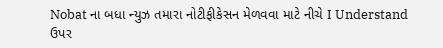Nobat ના બધા ન્યુઝ તમારા નોટીફીકેસન મેળવવા માટે નીચે I Understand ઉપર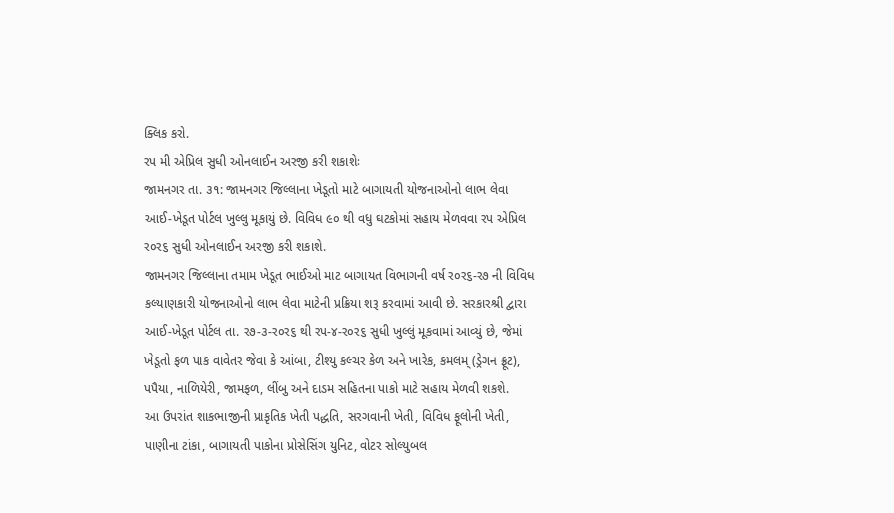ક્લિક કરો.
રપ મી એપ્રિલ સુધી ઓનલાઈન અરજી કરી શકાશેઃ
જામનગર તા. ૩૧: જામનગર જિલ્લાના ખેડૂતો માટે બાગાયતી યોજનાઓનો લાભ લેવા આઈ-ખેડૂત પોર્ટલ ખુલ્લુ મૂકાયું છે. વિવિધ ૯૦ થી વધુ ઘટકોમાં સહાય મેળવવા રપ એપ્રિલ ર૦ર૬ સુધી ઓનલાઈન અરજી કરી શકાશે.
જામનગર જિલ્લાના તમામ ખેડૂત ભાઈઓ માટ બાગાયત વિભાગની વર્ષ ર૦ર૬-ર૭ ની વિવિધ કલ્યાણકારી યોજનાઓનો લાભ લેવા માટેની પ્રક્રિયા શરૂ કરવામાં આવી છે. સરકારશ્રી દ્વારા આઈ-ખેડૂત પોર્ટલ તા. ર૭-૩-ર૦ર૬ થી રપ-૪-ર૦ર૬ સુધી ખુલ્લું મૂકવામાં આવ્યું છે, જેમાં ખેડૂતો ફળ પાક વાવેતર જેવા કે આંબા, ટીશ્યુ કલ્ચર કેળ અને ખારેક, કમલમ્ (ડ્રેગન ફ્રૂટ), પપૈયા, નાળિયેરી, જામફળ, લીંબુ અને દાડમ સહિતના પાકો માટે સહાય મેળવી શકશે.
આ ઉપરાંત શાકભાજીની પ્રાકૃતિક ખેતી પદ્ધતિ, સરગવાની ખેતી, વિવિધ ફૂલોની ખેતી, પાણીના ટાંકા, બાગાયતી પાકોના પ્રોસેસિંગ યુનિટ, વોટર સોલ્યુબલ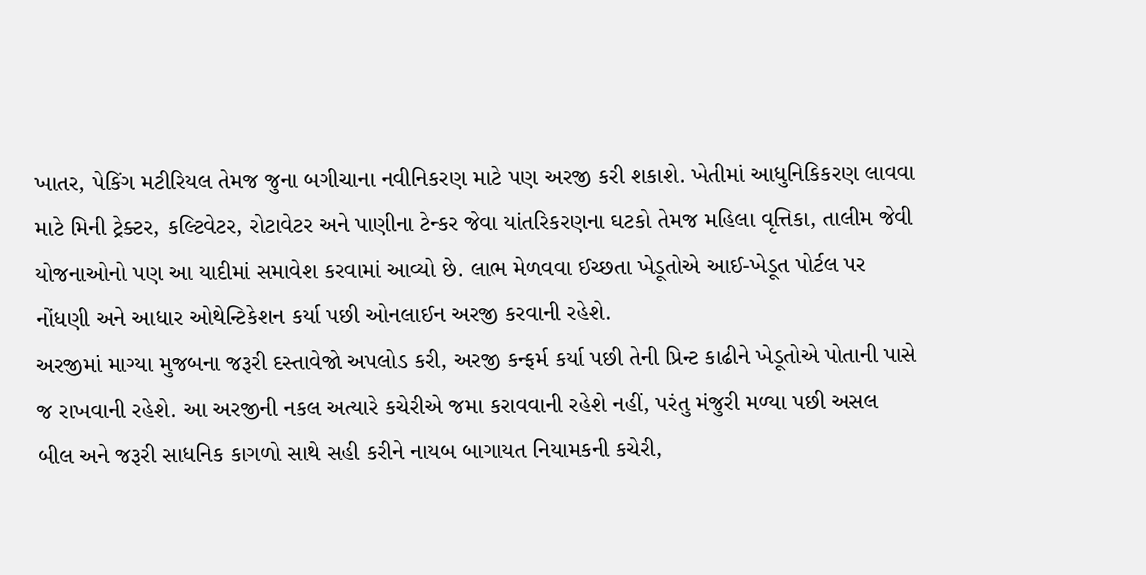ખાતર, પેકિંગ મટીરિયલ તેમજ જુના બગીચાના નવીનિકરણ માટે પણ અરજી કરી શકાશે. ખેતીમાં આધુનિકિકરણ લાવવા માટે મિની ટ્રેક્ટર, કલ્ટિવેટર, રોટાવેટર અને પાણીના ટેન્કર જેવા યાંતરિકરણના ઘટકો તેમજ મહિલા વૃત્તિકા, તાલીમ જેવી યોજનાઓનો પણ આ યાદીમાં સમાવેશ કરવામાં આવ્યો છે. લાભ મેળવવા ઈચ્છતા ખેડૂતોએ આઈ-ખેડૂત પોર્ટલ પર નોંધણી અને આધાર ઓથેન્ટિકેશન કર્યા પછી ઓનલાઈન અરજી કરવાની રહેશે.
અરજીમાં માગ્યા મુજબના જરૂરી દસ્તાવેજો અપલોડ કરી, અરજી કન્ફર્મ કર્યા પછી તેની પ્રિન્ટ કાઢીને ખેડૂતોએ પોતાની પાસે જ રાખવાની રહેશે. આ અરજીની નકલ અત્યારે કચેરીએ જમા કરાવવાની રહેશે નહીં, પરંતુ મંજુરી મળ્યા પછી અસલ બીલ અને જરૂરી સાધનિક કાગળો સાથે સહી કરીને નાયબ બાગાયત નિયામકની કચેરી,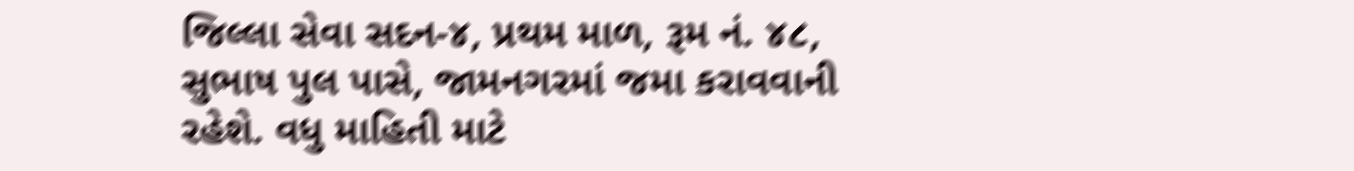જિલ્લા સેવા સદન-૪, પ્રથમ માળ, રૂમ નં. ૪૮, સુભાષ પુલ પાસે, જામનગરમાં જમા કરાવવાની રહેશે. વધુ માહિતી માટે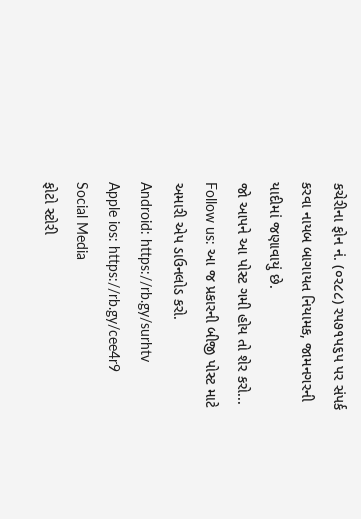કચેરીના ફોન નં. (૦ર૮૮) રપ૭૧પ૬પ પર સંપર્ક કરવા નાયબ બાગાયત નિયામક, જામનગરની યાદીમાં જણાવાયું છે.
જો આપને આ પોસ્ટ ગમી હોય તો શેર કરો...
Follow us: આ જ પ્રકારની બીજી પોસ્ટ માટે અમારી એપ ડાઉનલોડ કરો.
Android: https://rb.gy/surhtv
Apple ios: https://rb.gy/cee4r9
Social Media
ફોટો સ્ટોરી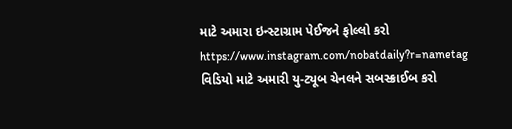માટે અમારા ઇન્સ્ટાગ્રામ પેઈજને ફોલ્લો કરો
https://www.instagram.com/nobatdaily?r=nametag
વિડિયો માટે અમારી યુ-ટ્યૂબ ચેનલને સબસ્ક્રાઈબ કરો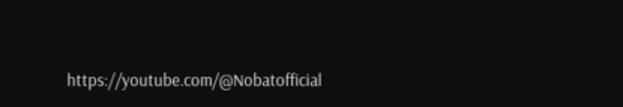https://youtube.com/@Nobatofficial